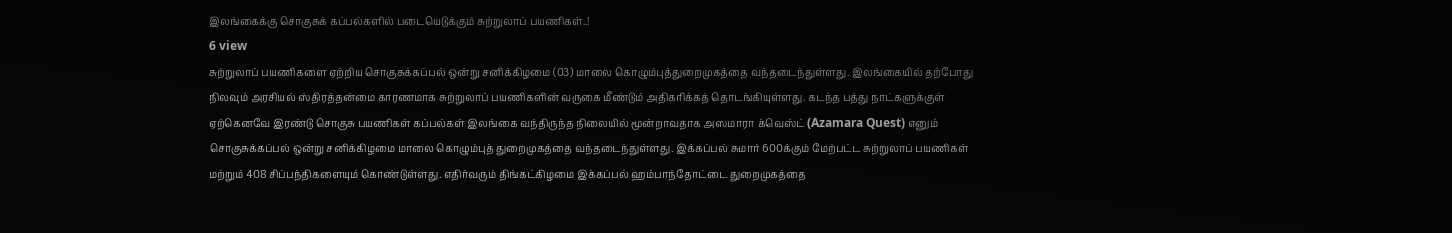இலங்கைக்கு சொகுசுக் கப்பல்களில் படையெடுக்கும் சுற்றுலாப் பயணிகள்..!
6 view
சுற்றுலாப் பயணிகளை ஏற்றிய சொகுசுக்கப்பல் ஒன்று சனிக்கிழமை (03) மாலை கொழும்புத்துறைமுகத்தை வந்தடைந்துள்ளது. இலங்கையில் தற்போது நிலவும் அரசியல் ஸ்திரத்தன்மை காரணமாக சுற்றுலாப் பயணிகளின் வருகை மீண்டும் அதிகரிக்கத் தொடங்கியுள்ளது. கடந்த பத்து நாட்களுக்குள் ஏற்கெனவே இரண்டு சொகுசு பயணிகள் கப்பல்கள் இலங்கை வந்திருந்த நிலையில் மூன்றாவதாக அஸமாரா க்வெஸ்ட் (Azamara Quest) எனும் சொகுசுக்கப்பல் ஒன்று சனிக்கிழமை மாலை கொழும்புத் துறைமுகத்தை வந்தடைந்துள்ளது. இக்கப்பல் சுமார் 600க்கும் மேற்பட்ட சுற்றுலாப் பயணிகள் மற்றும் 408 சிப்பந்திகளையும் கொண்டுள்ளது. எதிர்வரும் திங்கட்கிழமை இக்கப்பல் ஹம்பாந்தோட்டை துறைமுகத்தை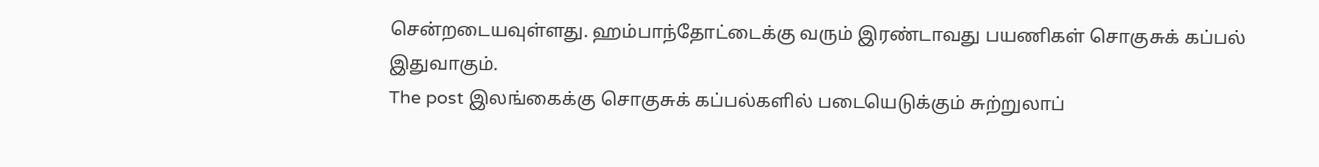சென்றடையவுள்ளது. ஹம்பாந்தோட்டைக்கு வரும் இரண்டாவது பயணிகள் சொகுசுக் கப்பல் இதுவாகும்.
The post இலங்கைக்கு சொகுசுக் கப்பல்களில் படையெடுக்கும் சுற்றுலாப்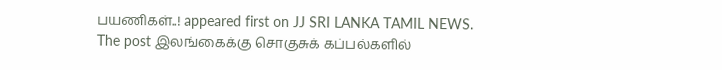பயணிகள்..! appeared first on JJ SRI LANKA TAMIL NEWS.
The post இலங்கைக்கு சொகுசுக் கப்பல்களில்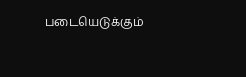படையெடுக்கும்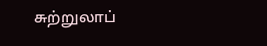சுற்றுலாப்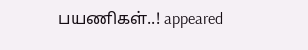பயணிகள்..! appeared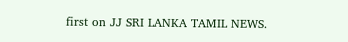first on JJ SRI LANKA TAMIL NEWS.